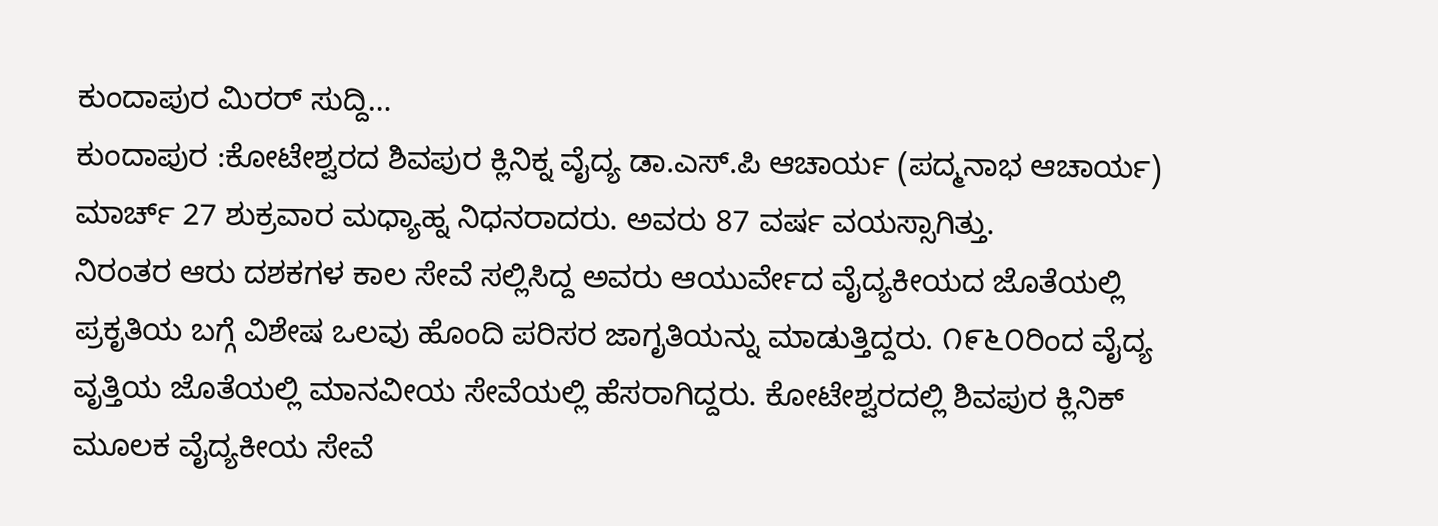ಕುಂದಾಪುರ ಮಿರರ್ ಸುದ್ದಿ…
ಕುಂದಾಪುರ :ಕೋಟೇಶ್ವರದ ಶಿವಪುರ ಕ್ಲಿನಿಕ್ನ ವೈದ್ಯ ಡಾ.ಎಸ್.ಪಿ ಆಚಾರ್ಯ (ಪದ್ಮನಾಭ ಆಚಾರ್ಯ) ಮಾರ್ಚ್ 27 ಶುಕ್ರವಾರ ಮಧ್ಯಾಹ್ನ ನಿಧನರಾದರು. ಅವರು 87 ವರ್ಷ ವಯಸ್ಸಾಗಿತ್ತು.
ನಿರಂತರ ಆರು ದಶಕಗಳ ಕಾಲ ಸೇವೆ ಸಲ್ಲಿಸಿದ್ದ ಅವರು ಆಯುರ್ವೇದ ವೈದ್ಯಕೀಯದ ಜೊತೆಯಲ್ಲಿ ಪ್ರಕೃತಿಯ ಬಗ್ಗೆ ವಿಶೇಷ ಒಲವು ಹೊಂದಿ ಪರಿಸರ ಜಾಗೃತಿಯನ್ನು ಮಾಡುತ್ತಿದ್ದರು. ೧೯೬೦ರಿಂದ ವೈದ್ಯ ವೃತ್ತಿಯ ಜೊತೆಯಲ್ಲಿ ಮಾನವೀಯ ಸೇವೆಯಲ್ಲಿ ಹೆಸರಾಗಿದ್ದರು. ಕೋಟೇಶ್ವರದಲ್ಲಿ ಶಿವಪುರ ಕ್ಲಿನಿಕ್ ಮೂಲಕ ವೈದ್ಯಕೀಯ ಸೇವೆ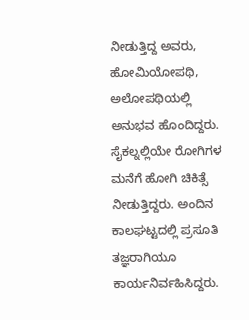ನೀಡುತ್ತಿದ್ದ ಅವರು, ಹೋಮಿಯೋಪಥಿ, ಅಲೋಪಥಿಯಲ್ಲಿ ಅನುಭವ ಹೊಂದಿದ್ದರು.
ಸೈಕಲ್ನಲ್ಲಿಯೇ ರೋಗಿಗಳ ಮನೆಗೆ ಹೋಗಿ ಚಿಕಿತ್ಸೆ ನೀಡುತ್ತಿದ್ದರು. ಅಂದಿನ ಕಾಲಘಟ್ಟದಲ್ಲಿ ಪ್ರಸೂತಿ ತಜ್ಞರಾಗಿಯೂ ಕಾರ್ಯನಿರ್ವಹಿಸಿದ್ದರು.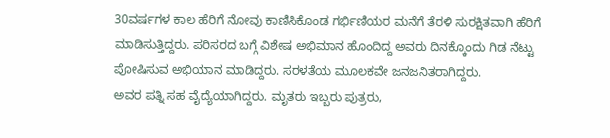30ವರ್ಷಗಳ ಕಾಲ ಹೆರಿಗೆ ನೋವು ಕಾಣಿಸಿಕೊಂಡ ಗರ್ಭಿಣಿಯರ ಮನೆಗೆ ತೆರಳಿ ಸುರಕ್ಷಿತವಾಗಿ ಹೆರಿಗೆ ಮಾಡಿಸುತ್ತಿದ್ದರು. ಪರಿಸರದ ಬಗ್ಗೆ ವಿಶೇಷ ಅಭಿಮಾನ ಹೊಂದಿದ್ದ ಅವರು ದಿನಕ್ಕೊಂದು ಗಿಡ ನೆಟ್ಟು ಪೋಷಿಸುವ ಅಭಿಯಾನ ಮಾಡಿದ್ದರು. ಸರಳತೆಯ ಮೂಲಕವೇ ಜನಜನಿತರಾಗಿದ್ದರು.
ಅವರ ಪತ್ನಿ ಸಹ ವೈದ್ಯೆಯಾಗಿದ್ದರು. ಮೃತರು ಇಬ್ಬರು ಪುತ್ರರು,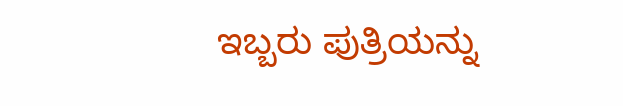ಇಬ್ಬರು ಪುತ್ರಿಯನ್ನು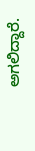ಅಗಲಿದ್ದಾರೆ.